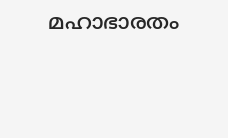മഹാഭാരതം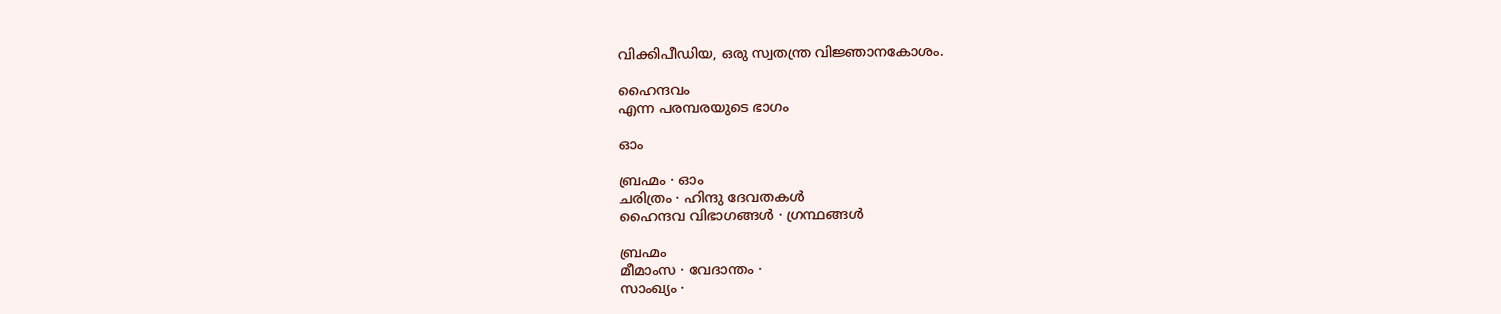വിക്കിപീഡിയ, ഒരു സ്വതന്ത്ര വിജ്ഞാനകോശം.

ഹൈന്ദവം
എന്ന പരമ്പരയുടെ ഭാഗം

ഓം

ബ്രഹ്മം · ഓം
ചരിത്രം · ഹിന്ദു ദേവതകള്‍
ഹൈന്ദവ വിഭാഗങ്ങള്‍ · ഗ്രന്ഥങ്ങള്‍

ബ്രഹ്മം
മീമാംസ · വേദാന്തം ·
സാംഖ്യം ·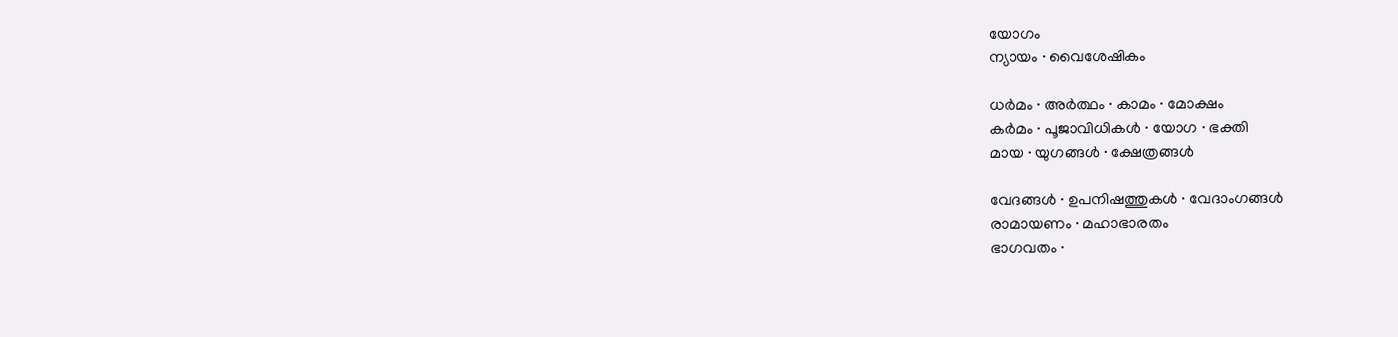യോഗം
ന്യായം · വൈശേഷികം

ധര്‍മം · അര്‍ത്ഥം · കാമം · മോക്ഷം
കര്‍മം · പൂജാവിധികള്‍ · യോഗ · ഭക്തി
മായ · യുഗങ്ങള്‍ · ക്ഷേത്രങ്ങള്‍

വേദങ്ങള്‍ · ഉപനിഷത്തുകള്‍ · വേദാംഗങ്ങള്‍
രാമായണം · മഹാഭാരതം
ഭാഗവതം ·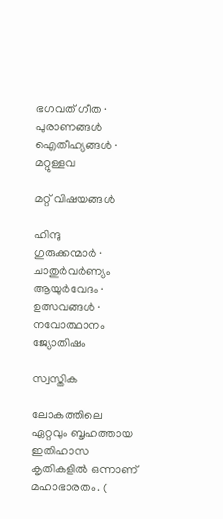ഭഗവത് ഗീത · പുരാണങ്ങള്‍
ഐതീഹ്യങ്ങള്‍ · മറ്റുള്ളവ

മറ്റ് വിഷയങ്ങള്‍

ഹിന്ദു
ഗുരുക്കന്മാര്‍ · ചാതുര്‍വര്‍ണ്യം
ആയുര്‍വേദം · ഉത്സവങ്ങള്‍ · നവോത്ഥാനം
ജ്യോതിഷം

സ്വസ്തിക

ലോകത്തിലെ ഏറ്റവും ബൃഹത്തായ ഇതിഹാസ കൃതികളില്‍ ഒന്നാണ് മഹാഭാരതം. (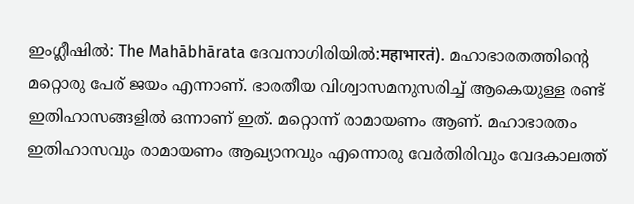ഇംഗ്ലീഷില്‍: The Mahābhārata ദേവനാഗിരിയില്‍:महाभारतं). മഹാഭാരതത്തിന്റെ മറ്റൊരു പേര് ജയം എന്നാണ്‌. ഭാരതീയ വിശ്വാസമനുസരിച്ച്‌ ആകെയുള്ള രണ്ട്‌ ഇതിഹാസങ്ങളില്‍ ഒന്നാണ്‌ ഇത്. മറ്റൊന്ന് രാമായണം ആണ്. മഹാഭാരതം ഇതിഹാസവും രാമായണം ആഖ്യാനവും എന്നൊരു വേര്‍തിരിവും വേദകാലത്ത്‌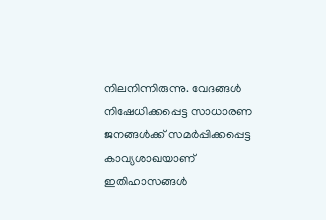നിലനിന്നിരുന്നു. വേദങ്ങള്‍ നിഷേധിക്കപ്പെട്ട സാധാരണ ജനങ്ങള്‍ക്ക്‌ സമര്‍പ്പിക്കപ്പെട്ട കാവ്യശാഖയാണ്‌ ഇതിഹാസങ്ങള്‍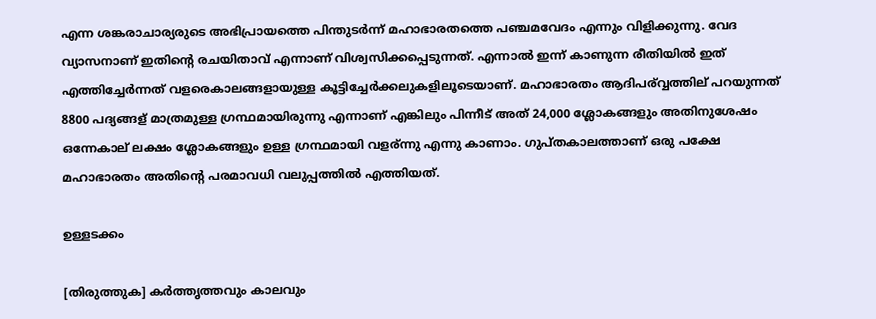എന്ന ശങ്കരാചാര്യരുടെ അഭിപ്രായത്തെ പിന്തുടര്‍ന്ന് മഹാഭാരതത്തെ പഞ്ചമവേദം എന്നും വിളിക്കുന്നു. വേദ വ്യാസനാണ് ഇതിന്റെ രചയിതാവ് എന്നാണ് വിശ്വസിക്കപ്പെടുന്നത്. എന്നാല്‍ ഇന്ന് കാണുന്ന രീതിയില്‍ ഇത് എത്തിച്ചേര്‍ന്നത് വളരെകാലങ്ങളായുള്ള കൂട്ടിച്ചേര്‍ക്കലുകളിലൂടെയാണ്. മഹാഭാരതം ആദിപര്വ്വത്തില് പറയുന്നത് 8800 പദ്യങ്ങള് മാത്രമുള്ള ഗ്രന്ഥമായിരുന്നു എന്നാണ്‌ എങ്കിലും പിന്നീട് അത് 24,000 ശ്ലോകങ്ങളും അതിനുശേഷം ഒന്നേകാല് ലക്ഷം ശ്ലോകങ്ങളും ഉള്ള ഗ്രന്ഥമായി വളര്ന്നു എന്നു കാണാം. ഗുപ്തകാലത്താണ് ഒരു പക്ഷേ മഹാഭാരതം അതിന്റെ പരമാവധി വലുപ്പത്തില്‍ എത്തിയത്.

ഉള്ളടക്കം

[തിരുത്തുക] കര്‍ത്തൃത്തവും കാലവും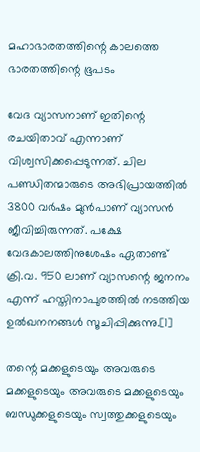മഹാഭാരതത്തിന്റെ കാലത്തെ ഭാരതത്തിന്റെ ഭൂപടം

വേദ വ്യാസനാണ് ഇതിന്റെ രചയിതാവ് എന്നാണ് വിശ്വസിക്കപ്പെടുന്നത്. ചില പണ്ഡിതന്മാരുടെ അഭിപ്രായത്തില്‍ 3800 വര്‍ഷം മുന്‍പാണ്‌ വ്യാസന്‍ ജീവിച്ചിരുന്നത്. പക്ഷേ വേദകാലത്തിനുശേഷം ഏതാണ്ട് ക്രി.വ. 950 ലാണ്‌ വ്യാസന്റെ ജനനം എന്ന് ഹസ്തിനാപുരത്തില്‍ നടത്തിയ ഉല്‍ഖനനങ്ങള്‍ സൂചിപ്പിക്കുന്നു.[1]

തന്റെ മക്കളുടെയും അവരുടെ മക്കളുടെയും അവരുടെ മക്കളുടെയും ബന്ധുക്കളുടെയും സ്വത്തുക്കളുടെയും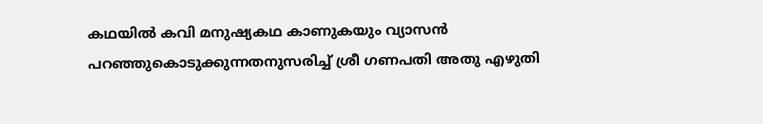കഥയില്‍ കവി മനുഷ്യകഥ കാണുകയും വ്യാസന്‍ പറഞ്ഞുകൊടുക്കുന്നതനുസരിച്ച്‌ ശ്രീ ഗണപതി അതു എഴുതി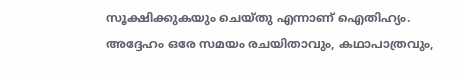സൂക്ഷിക്കുകയും ചെയ്തു എന്നാണ്‌ ഐതിഹ്യം. അദ്ദേഹം ഒരേ സമയം രചയിതാവും, കഥാപാത്രവും,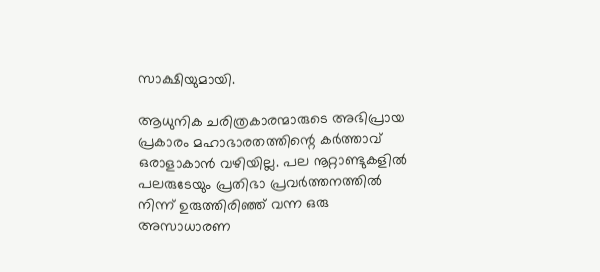സാക്ഷിയുമായി.

ആധുനിക ചരിത്രകാരന്മാരുടെ അഭിപ്രായ പ്രകാരം മഹാഭാരതത്തിന്റെ കര്‍ത്താവ്‌ ഒരാളാകാന്‍ വഴിയില്ല. പല നൂറ്റാണ്ടുകളില്‍ പലരുടേയും പ്രതിഭാ പ്രവര്‍ത്തനത്തില്‍ നിന്ന് ഉരുത്തിരിഞ്ഞ്‌ വന്ന ഒരു അസാധാരണ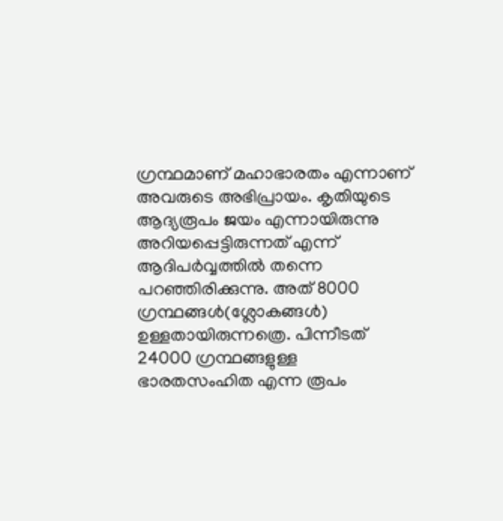ഗ്രന്ഥമാണ്‌ മഹാഭാരതം എന്നാണ്‌ അവരുടെ അഭിപ്രായം. കൃതിയുടെ ആദ്യരൂപം ജയം എന്നായിരുന്നു അറിയപ്പെട്ടിരുന്നത്‌ എന്ന് ആദിപര്‍വ്വത്തില്‍ തന്നെ പറഞ്ഞിരിക്കുന്നു. അത്‌ 8000 ഗ്രന്ഥങ്ങള്‍(ശ്ലോകങ്ങള്‍) ഉള്ളതായിരുന്നത്രെ. പിന്നീടത്‌ 24000 ഗ്രന്ഥങ്ങളുള്ള ഭാരതസംഹിത എന്ന രൂപം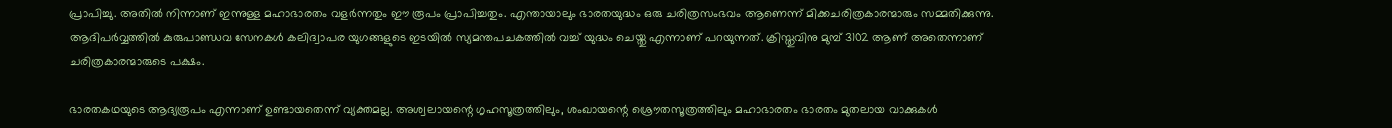പ്രാപിച്ചു. അതില്‍ നിന്നാണ്‌ ഇന്നുള്ള മഹാഭാരതം വളര്‍ന്നതും ഈ രൂപം പ്രാപിച്ചതും. എന്തായാലും ഭാരതയുദ്ധം ഒരു ചരിത്രസംഭവം ആണെന്ന് മിക്കചരിത്രകാരന്മാരും സമ്മതിക്കുന്നു. ആദിപര്‍വ്വത്തില്‍ കുരുപാണ്ഡവ സേനകള്‍ കലിദ്വാപര യുഗങ്ങളുടെ ഇടയില്‍ സ്യമന്തപചകത്തില്‍ വച്ച്‌ യുദ്ധം ചെയ്തു എന്നാണ്‌ പറയുന്നത്‌. ക്രിസ്തുവിനു മുമ്പ്‌ 3102 ആണ്‌ അതെന്നാണ്‌ ചരിത്രകാരന്മാരുടെ പക്ഷം.

ഭാരതകഥയുടെ ആദ്യരൂപം എന്നാണ്‌ ഉണ്ടായതെന്ന് വ്യക്തമല്ല. അശ്വലായന്റെ ഗൃഹസൂത്രത്തിലും, ശംഖായന്റെ ശ്രൌതസൂത്രത്തിലും മഹാഭാരതം ഭാരതം മുതലായ വാക്കുകള്‍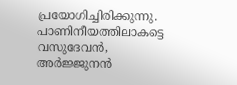പ്രയോഗിച്ചിരിക്കുന്നു. പാണിനീയത്തിലാകട്ടെ വസുദേവന്‍, അര്‍ജ്ജുനന്‍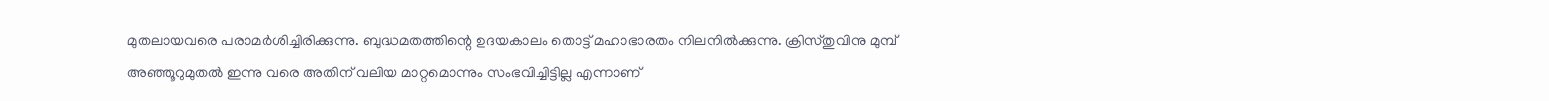മുതലായവരെ പരാമര്‍ശിച്ചിരിക്കുന്നു. ബുദ്ധമതത്തിന്റെ ഉദയകാലം തൊട്ട്‌ മഹാഭാരതം നിലനില്‍ക്കുന്നു. ക്രിസ്തുവിനു മുമ്പ്‌ അഞ്ഞൂറുമുതല്‍ ഇന്നു വരെ അതിന്‌ വലിയ മാറ്റമൊന്നും സംഭവിച്ചിട്ടില്ല എന്നാണ്‌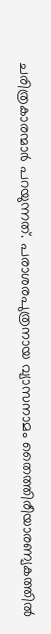ചരിത്രകാരന്മാര്‍ പറയുന്നത്‌. പരാശരപുത്രനായ വ്യാസനാമം തൈത്തിരീയാരണ്യകത്തില്‍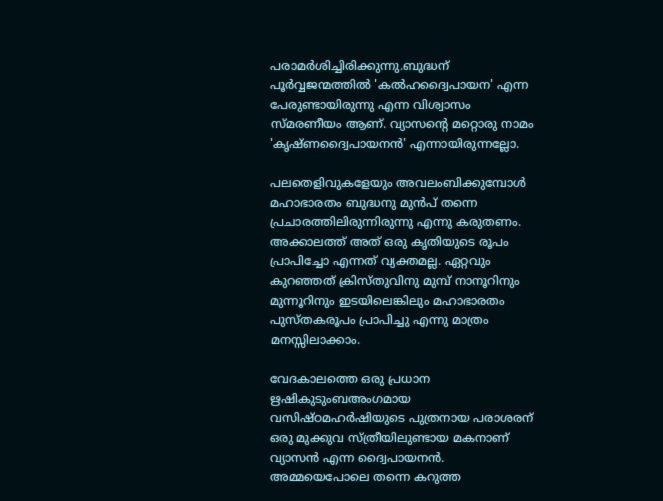പരാമര്‍ശിച്ചിരിക്കുന്നു.ബുദ്ധന്‌ പൂര്‍വ്വജന്മത്തില്‍ 'കല്‍ഹദ്വൈപായന' എന്ന പേരുണ്ടായിരുന്നു എന്ന വിശ്വാസം സ്മരണീയം ആണ്‌. വ്യാസന്റെ മറ്റൊരു നാമം 'കൃഷ്ണദ്വൈപായനന്‍' എന്നായിരുന്നല്ലോ.

പലതെളിവുകളേയും അവലംബിക്കുമ്പോള്‍ മഹാഭാരതം ബുദ്ധനു മുന്‍പ്‌ തന്നെ പ്രചാരത്തിലിരുന്നിരുന്നു എന്നു കരുതണം. അക്കാലത്ത്‌ അത്‌ ഒരു കൃതിയുടെ രൂപം പ്രാപിച്ചോ എന്നത് വ്യക്തമല്ല. ഏറ്റവും കുറഞ്ഞത്‌ ക്രിസ്തുവിനു മുമ്പ്‌ നാനൂറിനും മുന്നൂറിനും ഇടയിലെങ്കിലും മഹാഭാരതം പുസ്തകരൂപം പ്രാപിച്ചു എന്നു മാത്രം മനസ്സിലാക്കാം.

വേദകാലത്തെ ഒരു പ്രധാന ഋഷികുടുംബഅംഗമായ വസിഷ്ഠമഹര്‍ഷിയുടെ പുത്രനായ പരാശരന്‌ ഒരു മുക്കുവ സ്ത്രീയിലുണ്ടായ മകനാണ്‌ വ്യാസന്‍ എന്ന ദ്വൈപായനന്‍. അമ്മയെപോലെ തന്നെ കറുത്ത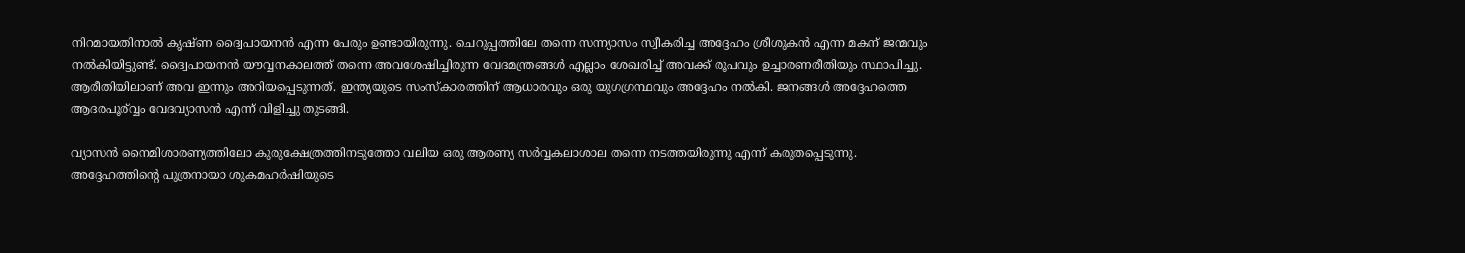നിറമായതിനാല്‍ കൃഷ്ണ ദ്വൈപായനന്‍ എന്ന പേരും ഉണ്ടായിരുന്നു. ചെറുപ്പത്തിലേ തന്നെ സന്ന്യാസം സ്വീകരിച്ച അദ്ദേഹം ശ്രീശുകന്‍ എന്ന മകന്‌ ജന്മവും നല്‍കിയിട്ടുണ്ട്. ദ്വൈപായനന്‍ യൗവ്വനകാലത്ത് തന്നെ അവശേഷിച്ചിരുന്ന വേദമന്ത്രങ്ങള്‍ എല്ലാം ശേഖരിച്ച് അവക്ക് രൂപവും ഉച്ചാരണരീതിയും സ്ഥാപിച്ചു. ആരീതിയിലാണ്‌ അവ ഇന്നും അറിയപ്പെടുന്നത്. ഇന്ത്യയുടെ സംസ്കാരത്തിന്‌ ആധാരവും ഒരു യുഗഗ്രന്ഥവും അദ്ദേഹം നല്‍കി. ജനങ്ങള്‍ അദ്ദേഹത്തെ ആദരപൂര്വ്വം വേദവ്യാസന്‍ എന്ന് വിളിച്ചു തുടങ്ങി.

വ്യാസന്‍ നൈമിശാരണ്യത്തിലോ കുരുക്ഷേത്രത്തിനടുത്തോ വലിയ ഒരു ആരണ്യ സര്‍‌വ്വകലാശാല തന്നെ നടത്തയിരുന്നു എന്ന് കരുതപ്പെടുന്നു. അദ്ദേഹത്തിന്റെ പുത്രനായാ ശുകമഹര്‍ഷിയുടെ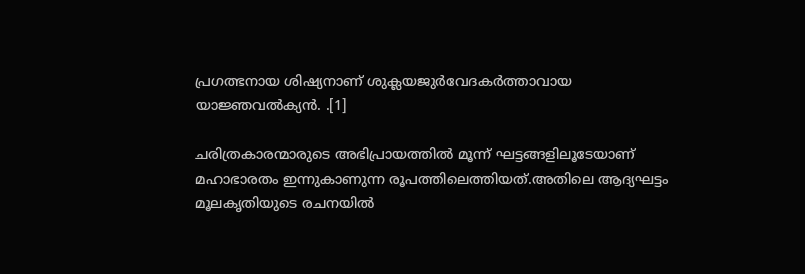പ്രഗത്ഭനായ ശിഷ്യനാണ്‌ ശുക്ലയജുര്‍‌വേദകര്‍ത്താവായ യാജ്ഞവല്‍ക്യന്‍. .[1]

ചരിത്രകാരന്മാരുടെ അഭിപ്രായത്തില്‍ മൂന്ന് ഘട്ടങ്ങളിലൂടേയാണ് മഹാഭാരതം ഇന്നുകാണുന്ന രൂപത്തിലെത്തിയത്.അതിലെ ആദ്യഘട്ടം മൂലകൃതിയുടെ രചനയില്‍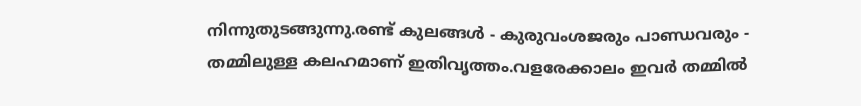നിന്നുതുടങ്ങുന്നു.രണ്ട് കുലങ്ങള്‍ - കുരുവംശജരും പാണ്ഡവരും - തമ്മിലുള്ള കലഹമാണ് ഇതിവൃത്തം.വളരേക്കാലം ഇവർ തമ്മില്‍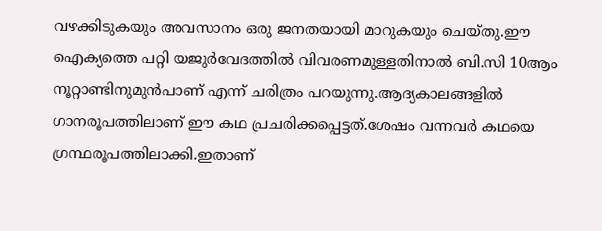വഴക്കിടുകയും അവസാനം ഒരു ജനതയായി മാറുകയും ചെയ്തു.ഈ ഐക്യത്തെ പറ്റി യജുര്‍‌വേദത്തില്‍ വിവരണമുള്ളതിനാല്‍ ബി.സി 10ആം നൂറ്റാണ്ടിനുമുന്‍‌പാണ് എന്ന് ചരിത്രം പറയുന്നു.ആദ്യകാലങ്ങളില്‍ ഗാനരൂപത്തിലാണ് ഈ കഥ പ്രചരിക്കപ്പെട്ടത്.ശേഷം വന്നവര്‍ കഥയെ ഗ്രന്ഥരൂപത്തിലാക്കി.ഇതാണ്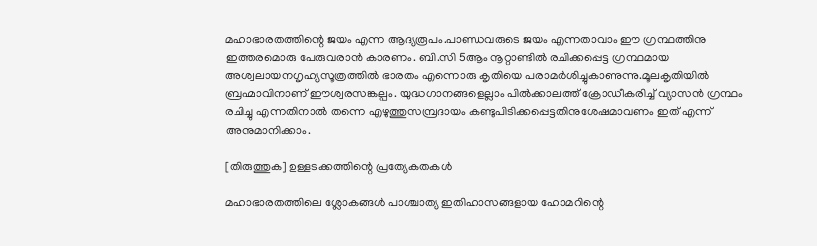മഹാഭാരതത്തിന്റെ ജയം എന്ന ആദ്യരൂപം.പാണ്ഡവരുടെ ജയം എന്നതാവാം ഈ ഗ്രന്ഥത്തിനു ഇത്തരമൊരു പേരുവരാന്‍ കാരണം. ബി.സി 5ആം നൂറ്റാണ്ടില്‍ രചിക്കപ്പെട്ട ഗ്രന്ഥമായ അശ്വലായനഗൃഹ്യസൂത്രത്തില്‍ ഭാരതം എന്നൊരു കൃതിയെ പരാമർശിച്ചുകാണുന്നു.മൂലകൃതിയിൽ ബ്രഹ്മാവിനാണ് ഈശ്വരസങ്കല്പം. യുദ്ധഗാനങ്ങളെല്ലാം പില്‍ക്കാലത്ത് ക്രോഡീകരിച്ച് വ്യാസന്‍ ഗ്രന്ഥം രചിച്ചു എന്നതിനാല്‍ തന്നെ എഴുത്തുസമ്പ്രദായം കണ്ടുപിടിക്കപ്പെട്ടതിനുശേഷമാവണം ഇത് എന്ന് അനുമാനിക്കാം.

[തിരുത്തുക] ഉള്ളടക്കത്തിന്റെ പ്രത്യേകതകള്‍

മഹാഭാരതത്തിലെ ശ്ലോകങ്ങള്‍ പാശ്ചാത്യ ഇതിഹാസങ്ങളായ ഹോമറിന്റെ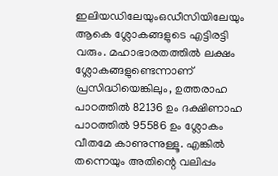ഇലിയഡിലേയുംഒഡീസിയിലേയും ആകെ ശ്ലോകങ്ങളുടെ എട്ടിരട്ടി വരും. മഹാഭാരതത്തില്‍ ലക്ഷം ശ്ലോകങ്ങളുണ്ടെന്നാണ്‌ പ്രസിദ്ധിയെങ്കിലും, ഉത്തരാഹ പാഠത്തില്‍ 82136 ഉം ദക്ഷിണാഹ പാഠത്തില്‍ 95586 ഉം ശ്ലോകം വീതമേ കാണുന്നുള്ളൂ. എങ്കില്‍ തന്നെയും അതിന്റെ വലിപ്പം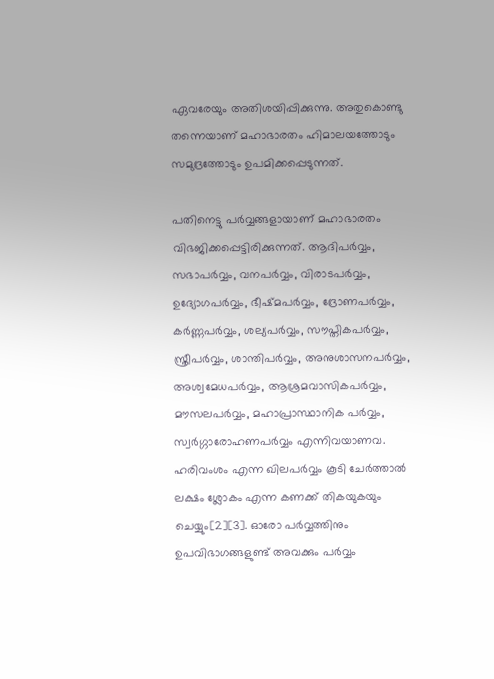ഏവരേയും അതിശയിപ്പിക്കുന്നു. അതുകൊണ്ടു തന്നെയാണ്‌ മഹാഭാരതം ഹിമാലയത്തോടും സമുദ്രത്തോടും ഉപമിക്കപ്പെടുന്നത്‌.

പതിനെട്ടു പര്‍വ്വങ്ങളായാണ്‌ മഹാഭാരതം വിഭജിക്കപ്പെട്ടിരിക്കുന്നത്‌. ആദിപര്‍വ്വം, സഭാപര്‍വ്വം, വനപര്‍വ്വം, വിരാടപര്‍വ്വം, ഉദ്യോഗപര്‍വ്വം, ഭീഷ്മപര്‍വ്വം, ദ്രോണപര്‍വ്വം, കര്‍ണ്ണപര്‍വ്വം, ശല്യപര്‍വ്വം, സൗപ്തികപര്‍വ്വം, സ്ത്രീപര്‍വ്വം, ശാന്തിപര്‍വ്വം, അനുശാസനപര്‍വ്വം, അശ്വമേധപര്‍വ്വം, ആശ്രമവാസികപര്‍വ്വം, മൗസലപര്‍വ്വം, മഹാപ്രാസ്ഥാനിക പര്‍വ്വം, സ്വര്‍ഗ്ഗാരോഹണപര്‍വ്വം എന്നിവയാണവ. ഹരിവംശം എന്ന ഖിലപര്‍വ്വം കൂടി ചേര്‍ത്താല്‍ ലക്ഷം ശ്ലോകം എന്ന കണക്ക്‌ തികയുകയും ചെയ്യും[2][3]. ഓരോ പര്‍വ്വത്തിനും ഉപവിഭാഗങ്ങളുണ്ട്‌ അവക്കും പര്‍വ്വം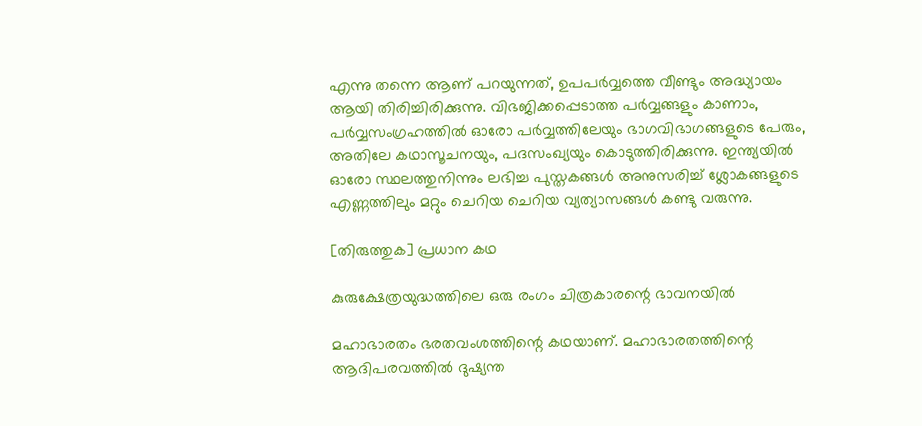എന്നു തന്നെ ആണ്‌ പറയുന്നത്‌, ഉപപര്‍വ്വത്തെ വീണ്ടും അദ്ധ്യായം ആയി തിരിച്ചിരിക്കുന്നു. വിഭജിക്കപ്പെടാത്ത പര്‍വ്വങ്ങളും കാണാം, പര്‍വ്വസംഗ്രഹത്തില്‍ ഓരോ പര്‍വ്വത്തിലേയും ഭാഗവിഭാഗങ്ങളുടെ പേരും, അതിലേ കഥാസൂചനയും, പദസംഖ്യയും കൊടുത്തിരിക്കുന്നു. ഇന്ത്യയില്‍ ഓരോ സ്ഥലത്തുനിന്നും ലഭിച്ച പുസ്തകങ്ങള്‍ അനുസരിച്ച്‌ ശ്ലോകങ്ങളുടെ എണ്ണത്തിലും മറ്റും ചെറിയ ചെറിയ വ്യത്യാസങ്ങള്‍ കണ്ടു വരുന്നു.

[തിരുത്തുക] പ്രധാന കഥ

കുരുക്ഷേത്രയുദ്ധത്തിലെ ഒരു രംഗം ചിത്രകാരന്റെ ഭാവനയില്‍

മഹാഭാരതം ഭരതവംശത്തിന്റെ കഥയാണ്. മഹാഭാരതത്തിന്റെ ആദിപരവത്തില്‍ ദുഷ്യന്ത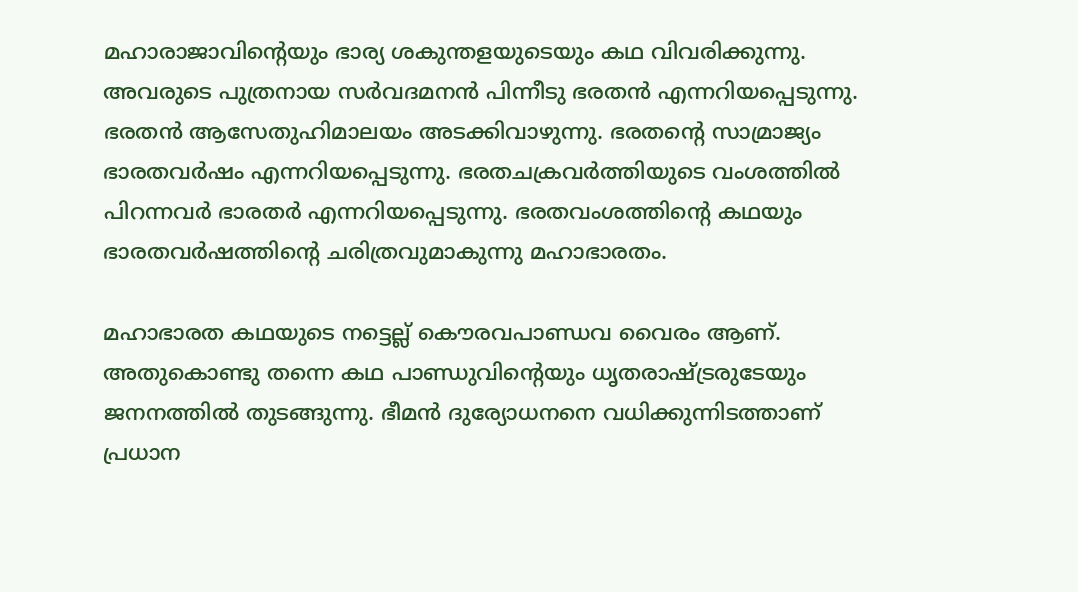മഹാരാജാവിന്റെയും ഭാര്യ ശകുന്തളയുടെയും കഥ വിവരിക്കുന്നു. അവരുടെ പുത്രനായ സര്‍വദമനന്‍ പിന്നീടു ഭരതന്‍ എന്നറിയപ്പെടുന്നു. ഭരതന്‍ ആസേതുഹിമാലയം അടക്കിവാഴുന്നു. ഭരതന്റെ സാമ്രാജ്യം ഭാരതവര്‍ഷം എന്നറിയപ്പെടുന്നു. ഭരതചക്രവര്‍ത്തിയുടെ വംശത്തില്‍ പിറന്നവര്‍ ഭാരതര്‍ എന്നറിയപ്പെടുന്നു. ഭരതവംശത്തിന്റെ കഥയും ഭാരതവര്‍ഷത്തിന്റെ ചരിത്രവുമാകുന്നു മഹാഭാരതം.

മഹാഭാരത കഥയുടെ നട്ടെല്ല് കൌരവപാണ്ഡവ വൈരം ആണ്‌. അതുകൊണ്ടു തന്നെ കഥ പാണ്ഡുവിന്റെയും ധൃതരാഷ്ട്രരുടേയും ജനനത്തില്‍ തുടങ്ങുന്നു. ഭീമന്‍ ദുര്യോധനനെ വധിക്കുന്നിടത്താണ്‌ പ്രധാന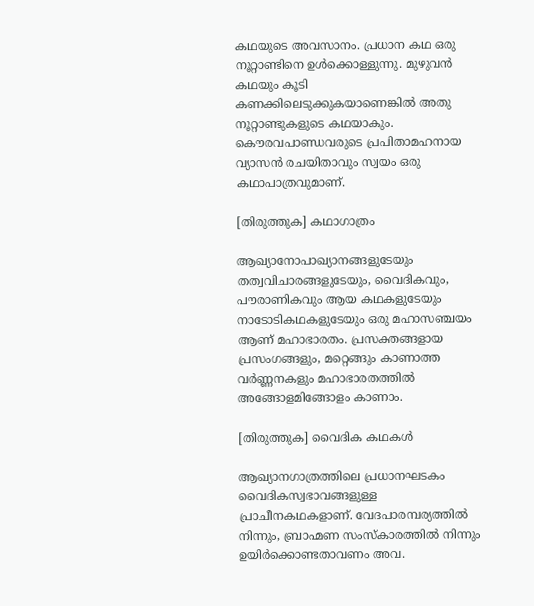കഥയുടെ അവസാനം. പ്രധാന കഥ ഒരു നൂറ്റാണ്ടിനെ ഉള്‍ക്കൊള്ളുന്നു. മുഴുവന്‍ കഥയും കൂടി കണക്കിലെടുക്കുകയാണെങ്കില്‍ അതു നൂറ്റാണ്ടുകളുടെ കഥയാകും. കൌരവപാണ്ഡവരുടെ പ്രപിതാമഹനായ വ്യാസന്‍ രചയിതാവും സ്വയം ഒരു കഥാപാത്രവുമാണ്‌.

[തിരുത്തുക] കഥാഗാത്രം

ആഖ്യാനോപാഖ്യാനങ്ങളുടേയും തത്വവിചാരങ്ങളുടേയും, വൈദികവും, പൗരാണികവും ആയ കഥകളുടേയും നാടോടികഥകളുടേയും ഒരു മഹാസഞ്ചയം ആണ്‌ മഹാഭാരതം. പ്രസക്തങ്ങളായ പ്രസംഗങ്ങളും, മറ്റെങ്ങും കാണാത്ത വര്‍ണ്ണനകളും മഹാഭാരതത്തില്‍ അങ്ങോളമിങ്ങോളം കാണാം.

[തിരുത്തുക] വൈദിക കഥകള്‍

ആഖ്യാനഗാത്രത്തിലെ പ്രധാനഘടകം വൈദികസ്വഭാവങ്ങളുള്ള പ്രാചീനകഥകളാണ്‌. വേദപാരമ്പര്യത്തില്‍ നിന്നും, ബ്രാഹ്മണ സംസ്കാരത്തില്‍ നിന്നും ഉയിര്‍ക്കൊണ്ടതാവണം അവ.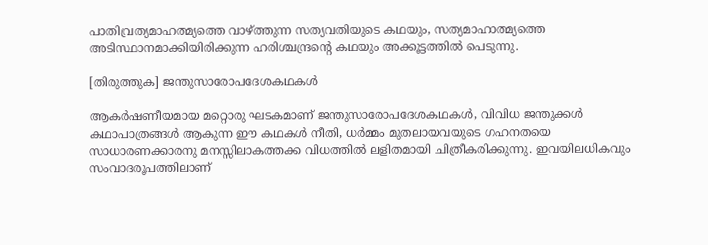പാതിവ്രത്യമാഹത്മ്യത്തെ വാഴ്ത്തുന്ന സത്യവതിയുടെ കഥയും, സത്യമാഹാത്മ്യത്തെ അടിസ്ഥാനമാക്കിയിരിക്കുന്ന ഹരിശ്ചന്ദ്രന്റെ കഥയും അക്കൂട്ടത്തില്‍ പെടുന്നു.

[തിരുത്തുക] ജന്തുസാരോപദേശകഥകള്‍

ആകര്‍ഷണീയമായ മറ്റൊരു ഘടകമാണ്‌ ജന്തുസാരോപദേശകഥകള്‍, വിവിധ ജന്തുക്കള്‍ കഥാപാത്രങ്ങള്‍ ആകുന്ന ഈ കഥകള്‍ നീതി, ധര്‍മ്മം മുതലായവയുടെ ഗഹനതയെ സാധാരണക്കാരനു മനസ്സിലാകത്തക്ക വിധത്തില്‍ ലളിതമായി ചിത്രീകരിക്കുന്നു. ഇവയിലധികവും സംവാദരൂപത്തിലാണ്‌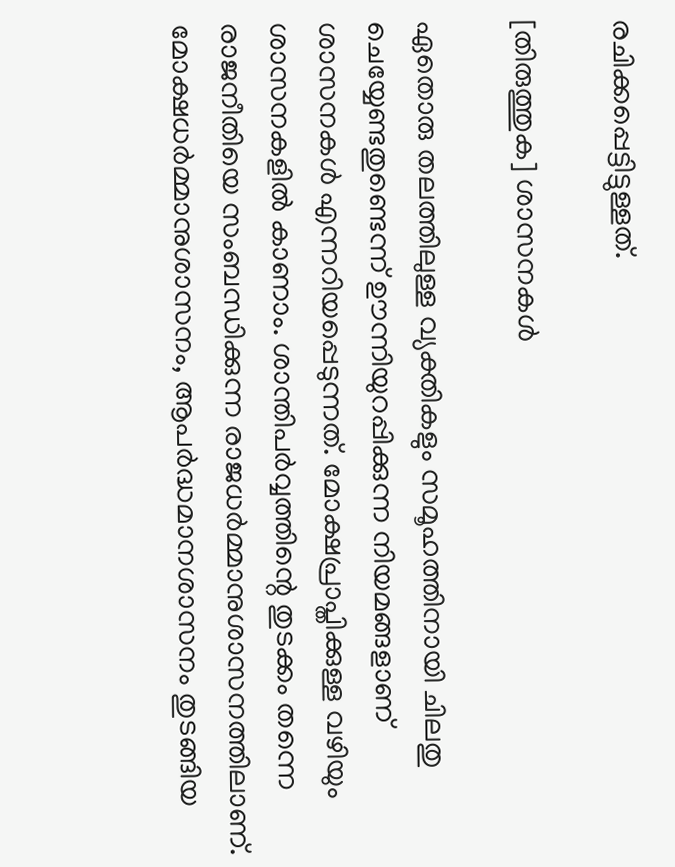രചിക്കപ്പെട്ടിട്ടുള്ളത്‌.

[തിരുത്തുക] ശാസനകള്‍

ഏതൊരു തലത്തിലുള്ള വ്യക്തികളും സമൂഹത്തിനായി ചിലതു ചെയ്യേണ്ടതുണ്ടെന്ന് ഊന്നിയുറപ്പിക്കുന്ന നിയമങ്ങളാണ്‌ ശാസനകള്‍ എന്നറിയപ്പെടുന്നത്‌. മോക്ഷപ്രാപ്തിക്കുള്ള വഴിയും ശാസനകളില്‍ കാണാം. ശാന്തിപര്‍വ്വത്തിന്റെ തുടക്കം തന്നെ രാജനീതിയെ സംബന്ധിക്കുന്ന രാജധര്‍മ്മാനുശാസനത്തിലാണ്‌. മോക്ഷധര്‍മ്മാനുശാസനം, ആപര്‍ദ്ധമാനശാസനം തുടങ്ങിയ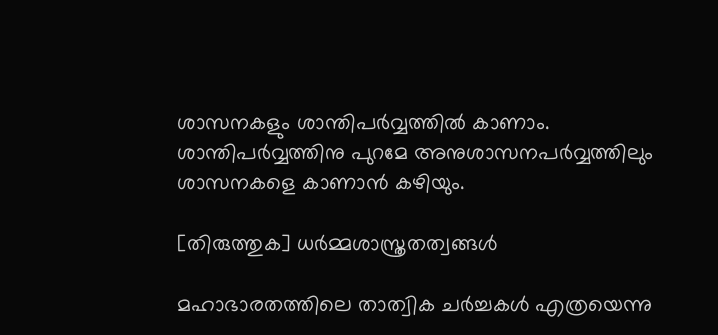ശാസനകളും ശാന്തിപര്‍വ്വത്തില്‍ കാണാം. ശാന്തിപര്‍വ്വത്തിനു പുറമേ അനുശാസനപര്‍വ്വത്തിലും ശാസനകളെ കാണാന്‍ കഴിയും.

[തിരുത്തുക] ധര്‍മ്മശാസ്ത്രതത്വങ്ങള്‍

മഹാഭാരതത്തിലെ താത്വിക ചര്‍ച്ചകള്‍ എത്രയെന്നു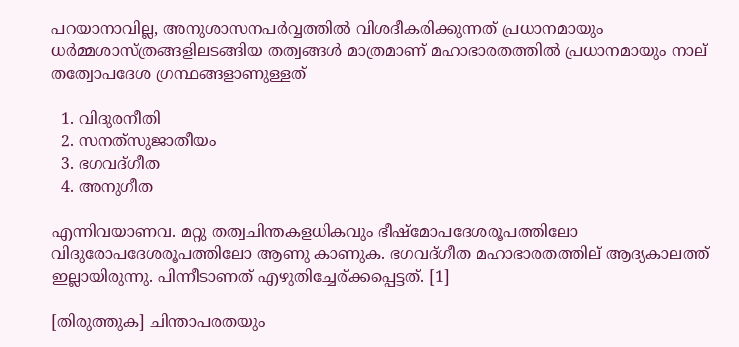പറയാനാവില്ല, അനുശാസനപര്‍വ്വത്തില്‍ വിശദീകരിക്കുന്നത്‌ പ്രധാനമായും ധര്‍മ്മശാസ്ത്രങ്ങളിലടങ്ങിയ തത്വങ്ങള്‍ മാത്രമാണ്‌ മഹാഭാരതത്തില്‍ പ്രധാനമായും നാല്‌ തത്വോപദേശ ഗ്രന്ഥങ്ങളാണുള്ളത്‌

  1. വിദുരനീതി
  2. സനത്‌സുജാതീയം
  3. ഭഗവദ്ഗീത
  4. അനുഗീത

എന്നിവയാണവ. മറ്റു തത്വചിന്തകളധികവും ഭീഷ്മോപദേശരൂപത്തിലോ വിദുരോപദേശരൂപത്തിലോ ആണു കാണുക. ഭഗവദ്ഗീത മഹാഭാരതത്തില് ആദ്യകാലത്ത് ഇല്ലായിരുന്നു. പിന്നീടാണത് എഴുതിച്ചേര്ക്കപ്പെട്ടത്. [1]

[തിരുത്തുക] ചിന്താപരതയും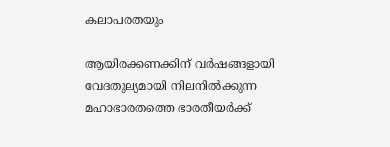കലാപരതയും

ആയിരക്കണക്കിന്‌ വര്‍ഷങ്ങളായി വേദതുല്യമായി നിലനില്‍ക്കുന്ന മഹാഭാരതത്തെ ഭാരതീയര്‍ക്ക്‌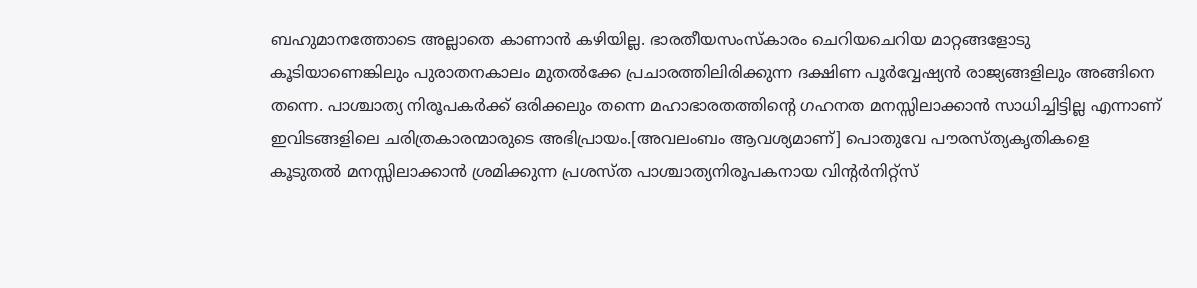ബഹുമാനത്തോടെ അല്ലാതെ കാണാന്‍ കഴിയില്ല. ഭാരതീയസംസ്കാരം ചെറിയചെറിയ മാറ്റങ്ങളോടു കൂടിയാണെങ്കിലും പുരാതനകാലം മുതല്‍ക്കേ പ്രചാരത്തിലിരിക്കുന്ന ദക്ഷിണ പൂര്‍വ്വേഷ്യന്‍ രാജ്യങ്ങളിലും അങ്ങിനെ തന്നെ. പാശ്ചാത്യ നിരൂപകര്‍ക്ക്‌ ഒരിക്കലും തന്നെ മഹാഭാരതത്തിന്റെ ഗഹനത മനസ്സിലാക്കാന്‍ സാധിച്ചിട്ടില്ല എന്നാണ്‌ ഇവിടങ്ങളിലെ ചരിത്രകാരന്മാരുടെ അഭിപ്രായം.[അവലംബം ആവശ്യമാണ്] പൊതുവേ പൗരസ്ത്യകൃതികളെ കൂടുതല്‍ മനസ്സിലാക്കാന്‍ ശ്രമിക്കുന്ന പ്രശസ്ത പാശ്ചാത്യനിരൂപകനായ വിന്റര്‍നിറ്റ്‌സ്‌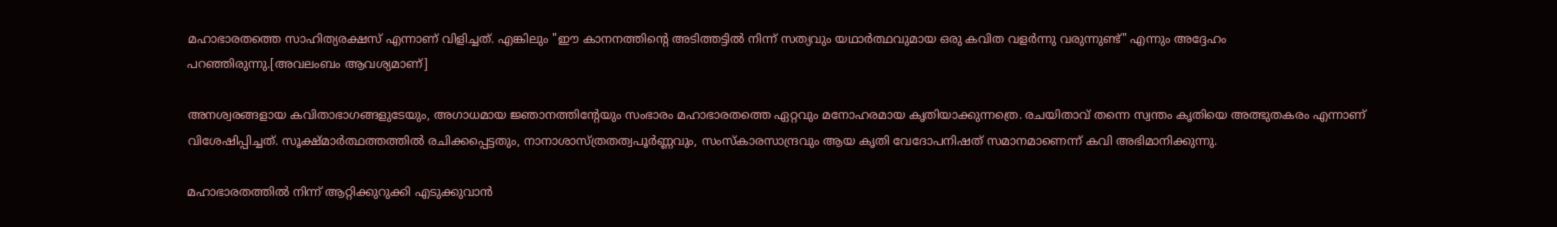മഹാഭാരതത്തെ സാഹിത്യരക്ഷസ്‌ എന്നാണ്‌ വിളിച്ചത്‌. എങ്കിലും "ഈ കാനനത്തിന്റെ അടിത്തട്ടില്‍ നിന്ന് സത്യവും യഥാര്‍ത്ഥവുമായ ഒരു കവിത വളര്‍ന്നു വരുന്നുണ്ട്‌" എന്നും അദ്ദേഹം പറഞ്ഞിരുന്നു.[അവലംബം ആവശ്യമാണ്]

അനശ്വരങ്ങളായ കവിതാഭാഗങ്ങളുടേയും, അഗാധമായ ജ്ഞാനത്തിന്റേയും സംഭാരം മഹാഭാരതത്തെ ഏറ്റവും മനോഹരമായ കൃതിയാക്കുന്നത്രെ. രചയിതാവ്‌ തന്നെ സ്വന്തം കൃതിയെ അത്ഭുതകരം എന്നാണ്‌ വിശേഷിപ്പിച്ചത്‌. സൂക്ഷ്മാര്‍ത്ഥത്തത്തില്‍ രചിക്കപ്പെട്ടതും, നാനാശാസ്ത്രതത്വപൂര്‍ണ്ണവും, സംസ്കാരസാന്ദ്രവും ആയ കൃതി വേദോപനിഷത്‌ സമാനമാണെന്ന് കവി അഭിമാനിക്കുന്നു.

മഹാഭാരതത്തില്‍ നിന്ന് ആറ്റിക്കുറുക്കി എടുക്കുവാന്‍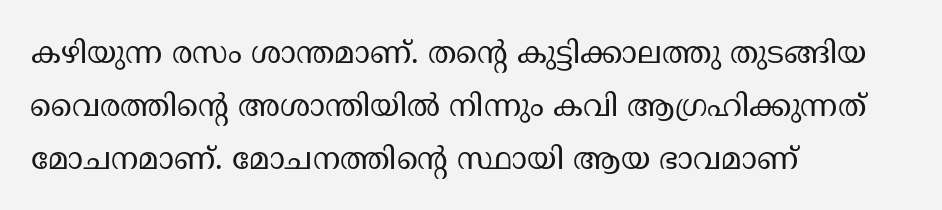കഴിയുന്ന രസം ശാന്തമാണ്‌. തന്റെ കുട്ടിക്കാലത്തു തുടങ്ങിയ വൈരത്തിന്റെ അശാന്തിയില്‍ നിന്നും കവി ആഗ്രഹിക്കുന്നത്‌ മോചനമാണ്‌. മോചനത്തിന്റെ സ്ഥായി ആയ ഭാവമാണ്‌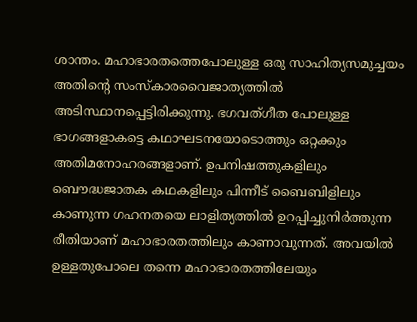ശാന്തം. മഹാഭാരതത്തെപോലുള്ള ഒരു സാഹിത്യസമുച്ചയം അതിന്റെ സംസ്കാരവൈജാത്യത്തില്‍ അടിസ്ഥാനപ്പെട്ടിരിക്കുന്നു. ഭഗവത്ഗീത പോലുള്ള ഭാഗങ്ങളാകട്ടെ കഥാഘടനയോടൊത്തും ഒറ്റക്കും അതിമനോഹരങ്ങളാണ്‌. ഉപനിഷത്തുകളിലും ബൌദ്ധജാതക കഥകളിലും പിന്നീട്‌ ബൈബിളിലും കാണുന്ന ഗഹനതയെ ലാളിത്യത്തില്‍ ഉറപ്പിച്ചുനിര്‍ത്തുന്ന രീതിയാണ്‌ മഹാഭാരതത്തിലും കാണാവുന്നത്‌. അവയില്‍ ഉള്ളതുപോലെ തന്നെ മഹാഭാരതത്തിലേയും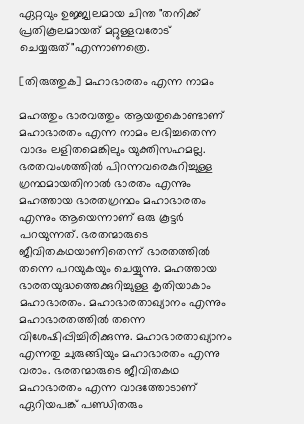ഏറ്റവും ഉജ്ജ്വലമായ ചിന്ത "തനിക്ക്‌ പ്രതികൂലമായത്‌ മറ്റുള്ളവരോട്‌ ചെയ്യരുത്‌"എന്നാണത്രെ.

[തിരുത്തുക] മഹാഭാരതം എന്ന നാമം

മഹത്തും ഭാരവത്തും ആയതുകൊണ്ടാണ്‌ മഹാഭാരതം എന്ന നാമം ലഭിച്ചതെന്ന വാദം ലളിതമെങ്കിലും യുക്തിസഹമല്ല. ഭരതവംശത്തില്‍ പിറന്നവരെകുറിച്ചുള്ള ഗ്രന്ഥമായതിനാല്‍ ഭാരതം എന്നും മഹത്തായ ഭാരതഗ്രന്ഥം മഹാഭാരതം എന്നും ആയെന്നാണ്‌ ഒരു കൂട്ടര്‍ പറയുന്നത്‌. ഭരതന്മാരുടെ ജീവിതകഥയാണിതെന്ന് ഭാരതത്തില്‍ തന്നെ പറയുകയും ചെയ്യുന്നു. മഹത്തായ ഭാരതയുദ്ധത്തെക്കുറിച്ചുള്ള കൃതിയാകാം മഹാഭാരതം. മഹാഭാരതാഖ്യാനം എന്നും മഹാഭാരതത്തില്‍ തന്നെ വിശേഷിപ്പിച്ചിരിക്കുന്നു. മഹാഭാരതാഖ്യാനം എന്നതു ചുരുങ്ങിയും മഹാഭാരതം എന്നു വരാം. ഭരതന്മാരുടെ ജീവിതകഥ മഹാഭാരതം എന്ന വാദത്തോടാണ്‌ ഏറിയപങ്ക്‌ പണ്ഡിതരും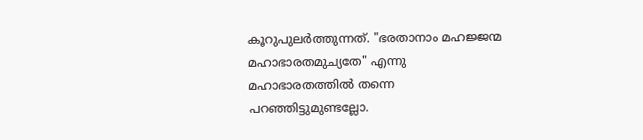കൂറുപുലര്‍ത്തുന്നത്‌. "ഭരതാനാം മഹജ്ജന്മ മഹാഭാരതമുച്യതേ" എന്നു മഹാഭാരതത്തില്‍ തന്നെ പറഞ്ഞിട്ടുമുണ്ടല്ലോ.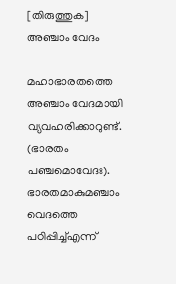[തിരുത്തുക] അഞ്ചാം വേദം

മഹാഭാരതത്തെ അഞ്ചാം വേദമായി വ്യവഹരിക്കാറുണ്ട്. (ഭാരതം പഞ്ചമൊവേദഃ). ഭാരതമാകുമഞ്ചാം വെദത്തെ പഠിപ്പിച്ച്എന്ന്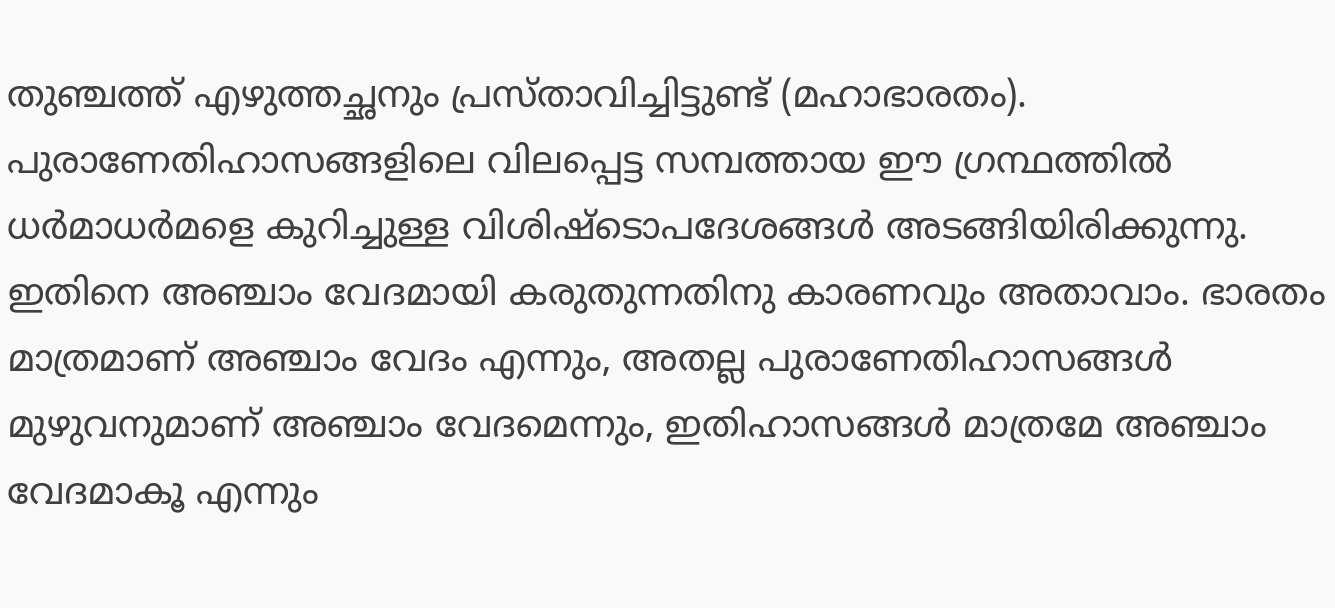തുഞ്ചത്ത് എഴുത്തച്ഛനും പ്രസ്താവിച്ചിട്ടുണ്ട് (മഹാഭാരതം). പുരാണേതിഹാസങ്ങളിലെ വിലപ്പെട്ട സമ്പത്തായ ഈ ഗ്രന്ഥത്തില്‍ ധര്‍മാധര്‍മളെ കുറിച്ചുള്ള വിശിഷ്ടൊപദേശങ്ങള്‍ അടങ്ങിയിരിക്കുന്നു. ഇതിനെ അഞ്ചാം വേദമായി കരുതുന്നതിനു കാരണവും അതാവാം. ഭാരതം മാത്രമാണ് അഞ്ചാം വേദം എന്നും, അതല്ല പുരാണേതിഹാസങ്ങള്‍ മുഴുവനുമാണ് അഞ്ചാം വേദമെന്നും, ഇതിഹാസങ്ങള്‍ മാത്രമേ അഞ്ചാം വേദമാകൂ എന്നും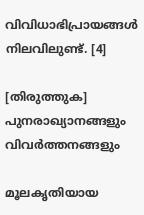വിവിധാഭിപ്രായങ്ങള്‍ നിലവിലുണ്ട്. [4]

[തിരുത്തുക] പുനരാഖ്യാനങ്ങളും വിവര്‍ത്തനങ്ങളും

മൂലകൃതിയായ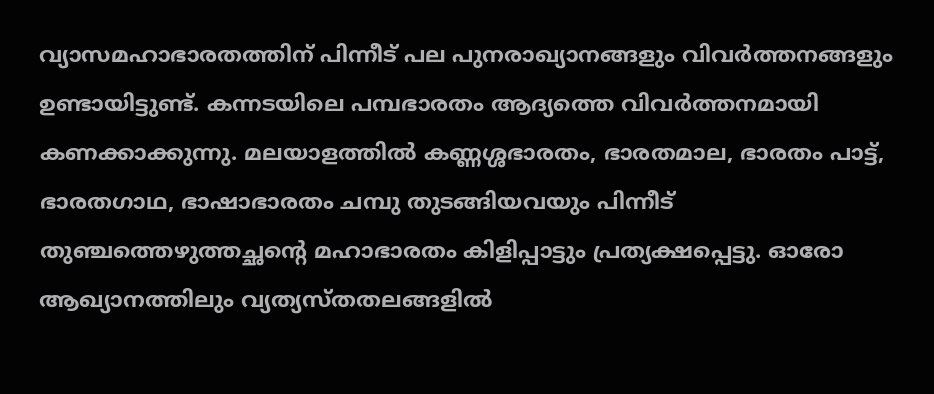വ്യാസമഹാഭാരതത്തിന് പിന്നീട് പല പുനരാഖ്യാനങ്ങളും വിവർത്തനങ്ങളും ഉണ്ടായിട്ടുണ്ട്. കന്നടയിലെ പമ്പഭാരതം ആദ്യത്തെ വിവർത്തനമായി കണക്കാക്കുന്നു. മലയാളത്തില്‍ കണ്ണശ്ശഭാരതം, ഭാരതമാല, ഭാരതം പാട്ട്, ഭാരതഗാഥ, ഭാഷാഭാരതം ചമ്പു തുടങ്ങിയവയും പിന്നീട് തുഞ്ചത്തെഴുത്തച്ഛന്റെ മഹാഭാരതം കിളിപ്പാട്ടും പ്രത്യക്ഷപ്പെട്ടു. ഓരോ ആഖ്യാനത്തിലും വ്യത്യസ്തതലങ്ങളില്‍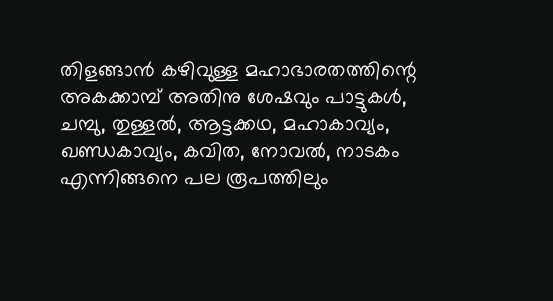തിളങ്ങാൻ കഴിവുള്ള മഹാഭാരതത്തിന്റെ അകക്കാമ്പ് അതിനു ശേഷവും പാട്ടുകൾ, ചമ്പു, തുള്ളല്‍, ആട്ടക്കഥ, മഹാകാവ്യം, ഖണ്ഡകാവ്യം, കവിത, നോവല്‍, നാടകം എന്നിങ്ങനെ പല രൂപത്തിലും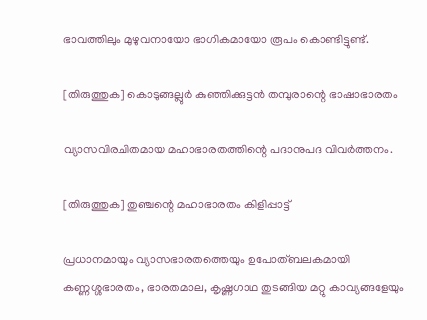ഭാവത്തിലും മുഴുവനായോ ഭാഗികമായോ രൂപം കൊണ്ടിട്ടുണ്ട്.

[തിരുത്തുക] കൊടുങ്ങല്ലുര്‍ കുഞ്ഞിക്കുട്ടന്‍ തമ്പുരാന്റെ ഭാഷാഭാരതം

വ്യാസവിരചിതമായ മഹാഭാരതത്തിന്റെ പദാനുപദ വിവര്‍ത്തനം.

[തിരുത്തുക] തുഞ്ചന്റെ മഹാഭാരതം കിളിപ്പാട്ട്

പ്രധാനമായും വ്യാസഭാരതത്തെയും ഉപോത്ബലകമായി കണ്ണശ്ശഭാരതം, ഭാരതമാല, കൃഷ്ണഗാഥ തുടങ്ങിയ മറ്റു കാവ്യങ്ങളേയും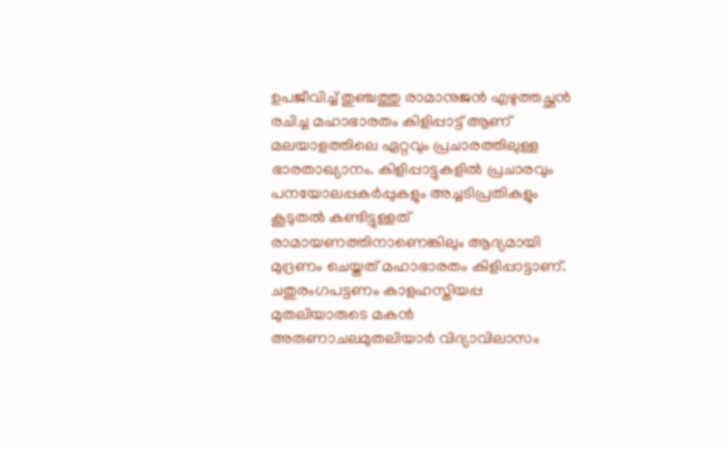ഉപജീവിച്ച് തുഞ്ചത്തു രാമാനുജന്‍ എഴുത്തച്ഛന്‍ രചിച്ച മഹാഭാരതം കിളിപ്പാട്ട് ആണ് മലയാളത്തിലെ ഏറ്റവും പ്രചാരത്തിലുള്ള ഭാരതാഖ്യാനം. കിളിപ്പാട്ടുകളില്‍ പ്രചാരവും പനയോലപ്പകര്‍പ്പുകളും അച്ചടിപ്രതികളും കൂടുതല്‍ കണ്ടിട്ടുള്ളത് രാമായണത്തിനാണെങ്കിലും ആദ്യമായി മുദ്രണം ചെയ്തത് മഹാഭാരതം കിളിപ്പാട്ടാണ്. ചതുരംഗപട്ടണം കാളഹസ്തിയപ്പ മുതലിയാരുടെ മകന്‍ അരുണാചലമുതലിയാര്‍ വിദ്യാവിലാസം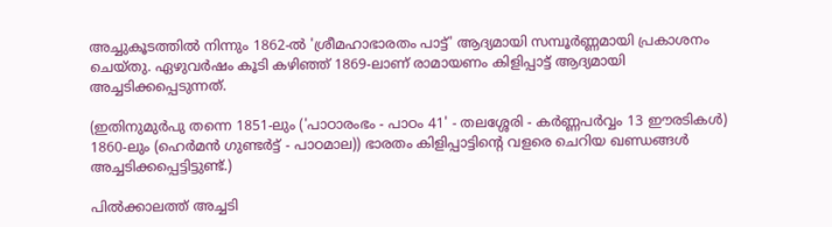അച്ചുകൂടത്തില്‍ നിന്നും 1862-ല്‍ 'ശ്രീമഹാഭാരതം പാട്ട്' ആദ്യമായി സമ്പൂര്‍ണ്ണമായി പ്രകാശനം ചെയ്തു. ഏഴുവര്‍ഷം കൂടി കഴിഞ്ഞ് 1869-ലാണ് രാമായണം കിളിപ്പാട്ട് ആദ്യമായി അച്ചടിക്കപ്പെടുന്നത്.

(ഇതിനുമുര്‍പു തന്നെ 1851-ലും ('പാഠാരംഭം - പാഠം 41' - തലശ്ശേരി - കര്‍ണ്ണപര്‍വ്വം 13 ഈരടികള്‍) 1860-ലും (ഹെര്‍മന്‍ ഗുണ്ടര്‍ട്ട് - പാഠമാല)) ഭാരതം കിളിപ്പാട്ടിന്റെ വളരെ ചെറിയ ഖണ്ഡങ്ങള്‍ അച്ചടിക്കപ്പെട്ടിട്ടുണ്ട്.)

പില്‍ക്കാലത്ത് അച്ചടി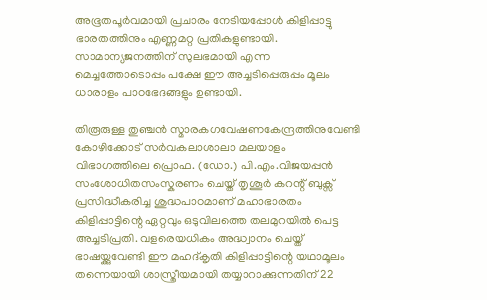അഭൂതപൂര്‍വമായി പ്രചാരം നേടിയപ്പോള്‍ കിളിപ്പാട്ടു ഭാരതത്തിനും എണ്ണമറ്റ പ്രതികളുണ്ടായി. സാമാന്യജനത്തിന് സുലഭമായി എന്ന മെച്ചത്തോടൊപ്പം പക്ഷേ ഈ അച്ചടിപ്പെരുപ്പം മൂലം ധാരാളം പാഠഭേദങ്ങളും ഉണ്ടായി.

തിരൂരുള്ള തുഞ്ചന്‍ സ്മാരകഗവേഷണകേന്ദ്രത്തിനുവേണ്ടി കോഴിക്കോട് സര്‍വകലാശാലാ മലയാളം വിഭാഗത്തിലെ പ്രൊഫ. (ഡോ.) പി.എം.വിജയപ്പന്‍ സംശോധിതസംസ്കരണം ചെയ്ത് തൃശൂര്‍ കറന്റ് ബുക്സ് പ്രസിദ്ധീകരിച്ച ശുദ്ധപാഠമാണ് മഹാഭാരതം കിളിപ്പാട്ടിന്റെ ഏറ്റവും ഒടുവിലത്തെ തലമുറയില്‍ പെട്ട അച്ചടിപ്രതി. വളരെയധികം അദ്ധ്വാനം ചെയ്ത് ഭാഷയ്ക്കുവേണ്ടി ഈ മഹദ്‌കൃതി കിളിപ്പാട്ടിന്റെ യഥാമൂലം തന്നെയായി ശാസ്ത്രീയമായി തയ്യാറാക്കുന്നതിന് 22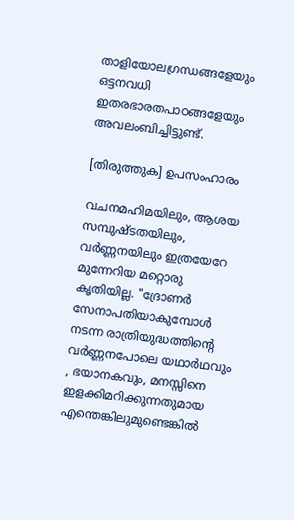താളിയോലഗ്രന്ധങ്ങളേയും ഒട്ടനവധി ഇതരഭാരതപാഠങ്ങളേയും അവലംബിച്ചിട്ടുണ്ട്.

[തിരുത്തുക] ഉപസംഹാരം

വചനമഹിമയിലും, ആശയ സമ്പുഷ്ടതയിലും, വര്‍ണ്ണനയിലും ഇത്രയേറേ മുന്നേറിയ മറ്റൊരു കൃതിയില്ല. "ദ്രോണര്‍ സേനാപതിയാകുമ്പോള്‍ നടന്ന രാത്രിയുദ്ധത്തിന്റെ വര്‍ണ്ണനപോലെ യഥാര്‍ഥവും , ഭയാനകവും, മനസ്സിനെ ഇളക്കിമറിക്കുന്നതുമായ എന്തെങ്കിലുമുണ്ടെങ്കില്‍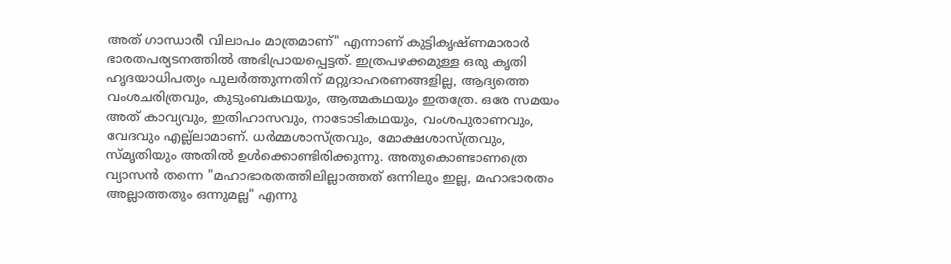അത്‌ ഗാന്ധാരീ വിലാപം മാത്രമാണ്‌" എന്നാണ്‌ കുട്ടികൃഷ്ണമാരാര്‍ ഭാരതപര്യടനത്തില്‍ അഭിപ്രായപ്പെട്ടത്‌. ഇത്രപഴക്കമുള്ള ഒരു കൃതി ഹൃദയാധിപത്യം പുലര്‍ത്തുന്നതിന്‌ മറ്റുദാഹരണങ്ങളില്ല, ആദ്യത്തെ വംശചരിത്രവും, കുടുംബകഥയും, ആത്മകഥയും ഇതത്രേ. ഒരേ സമയം അത്‌ കാവ്യവും, ഇതിഹാസവും, നാടോടികഥയും, വംശപുരാണവും, വേദവും എല്ല്ലാമാണ്‌. ധര്‍മ്മശാസ്ത്രവും, മോക്ഷശാസ്ത്രവും, സ്മൃതിയും അതില്‍ ഉള്‍ക്കൊണ്ടിരിക്കുന്നു. അതുകൊണ്ടാണത്രെ വ്യാസന്‍ തന്നെ "മഹാഭാരതത്തിലില്ലാത്തത്‌ ഒന്നിലും ഇല്ല, മഹാഭാരതം അല്ലാത്തതും ഒന്നുമല്ല" എന്നു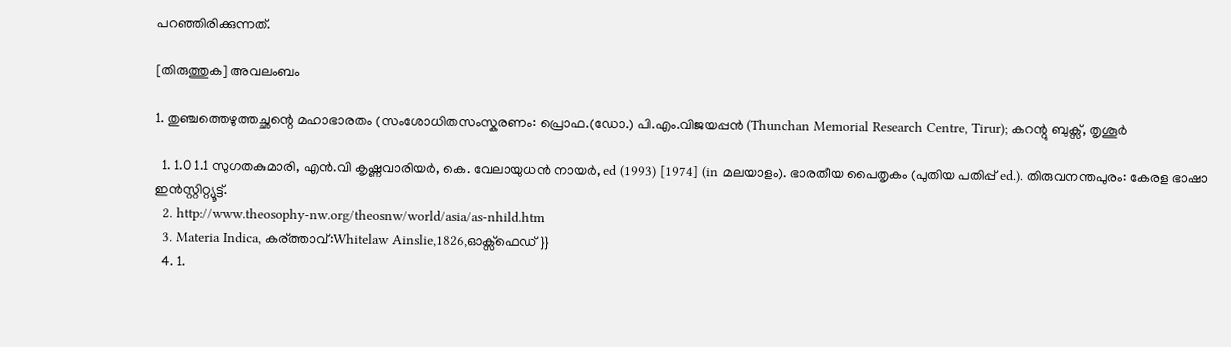പറഞ്ഞിരിക്കുന്നത്‌.

[തിരുത്തുക] അവലംബം

1. തുഞ്ചത്തെഴുത്തച്ഛന്റെ മഹാഭാരതം (സംശോധിതസംസ്കരണം: പ്രൊഫ.(ഡോ.) പി.എം.വിജയപ്പൻ (Thunchan Memorial Research Centre, Tirur); കറന്റു ബുക്സ്, തൃശൂർ

  1. 1.0 1.1 സുഗതകുമാരി, എന്‍.വി കൃഷ്ണവാരിയര്‍, കെ. വേലായുധന്‍ നായര്‍, ed (1993) [1974] (in മലയാളം). ഭാരതീയ പൈതൃകം (പുതിയ പതിപ്പ് ed.). തിരുവനന്തപുരം: കേരള ഭാഷാ ഇന്‍സ്റ്റിറ്റ്യൂട്ട്.
  2. http://www.theosophy-nw.org/theosnw/world/asia/as-nhild.htm
  3. Materia Indica, കര്ത്താവ്:Whitelaw Ainslie,1826,ഓക്സ്ഫെഡ് }}
  4. 1.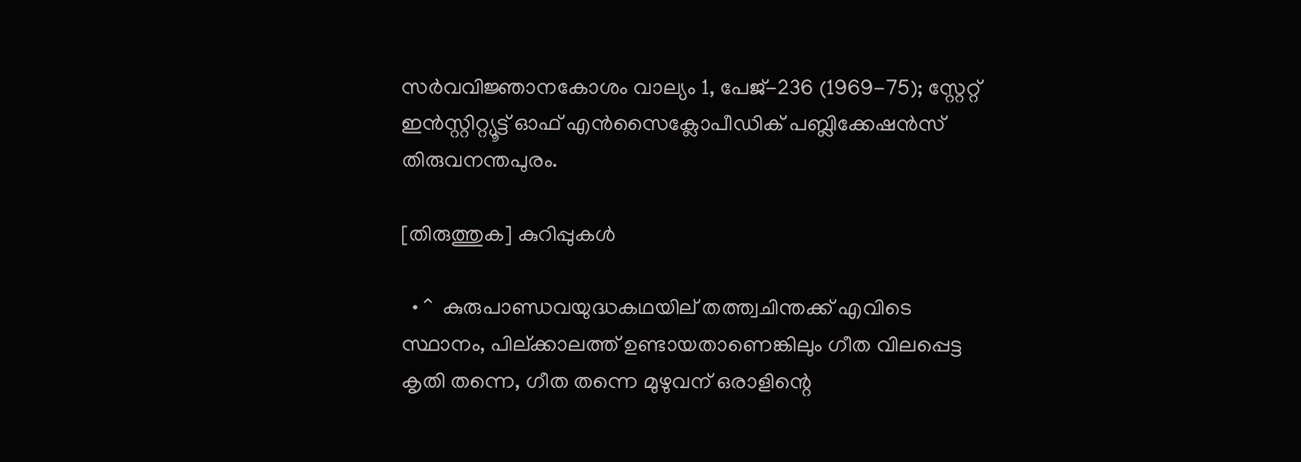സര്‍വവിജ്ഞാനകോശം വാല്യം 1, പേജ്-236 (1969-75); സ്റ്റേറ്റ് ഇന്‍സ്റ്റിറ്റ്യൂട്ട് ഓഫ് എന്‍സൈക്ലോപീഡിക് പബ്ലിക്കേഷന്‍സ് തിരുവനന്തപുരം.

[തിരുത്തുക] കുറിപ്പുകള്‍

  • ^  കുരുപാണ്ഡവയുദ്ധകഥയില് തത്ത്വചിന്തക്ക് എവിടെ സ്ഥാനം, പില്ക്കാലത്ത് ഉണ്ടായതാണെങ്കിലും ഗീത വിലപ്പെട്ട കൃതി തന്നെ, ഗീത തന്നെ മുഴുവന് ഒരാളിന്റെ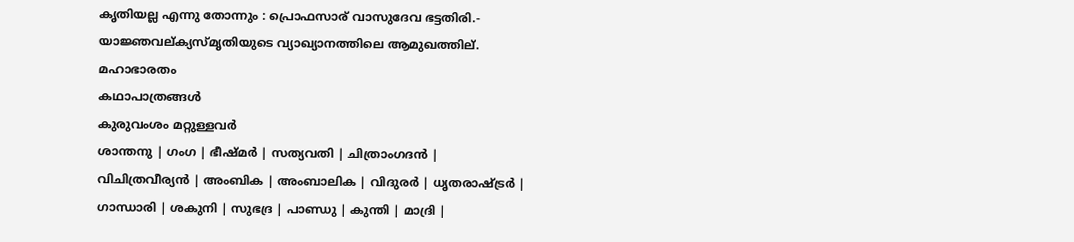കൃതിയല്ല എന്നു തോന്നും : പ്രൊഫസാര് വാസുദേവ ഭട്ടതിരി.- യാജ്ഞവല്ക്യസ്മൃതിയുടെ വ്യാഖ്യാനത്തിലെ ആമുഖത്തില്.
മഹാഭാരതം
കഥാപാത്രങ്ങള്‍
കുരുവംശം മറ്റുള്ളവര്‍
ശാന്തനു | ഗംഗ | ഭീഷ്മര്‍ | സത്യവതി | ചിത്രാംഗദന്‍ | വിചിത്രവീര്യന്‍ | അംബിക | അംബാലിക | വിദുരര്‍ | ധൃതരാഷ്ട്രര്‍ | ഗാന്ധാരി | ശകുനി | സുഭദ്ര | പാണ്ഡു | കുന്തി | മാദ്രി |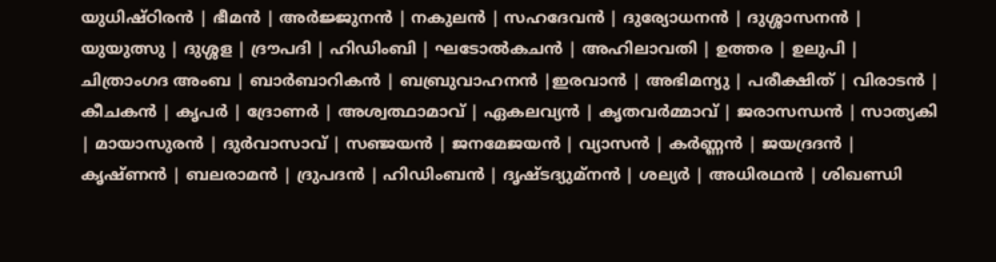യുധിഷ്ഠിരന്‍ | ഭീമന്‍ | അര്‍ജ്ജുനന്‍ | നകുലന്‍ | സഹദേവന്‍ | ദുര്യോധനന്‍ | ദുശ്ശാസനന്‍ | യുയുത്സു | ദുശ്ശള | ദ്രൗപദി | ഹിഡിംബി | ഘടോല്‍കചന്‍ | അഹിലാവതി | ഉത്തര | ഉലുപി | ചിത്രാംഗദ അംബ | ബാര്‍ബാറികന്‍ | ബബ്രുവാഹനന്‍ |ഇരവാന്‍ | അഭിമന്യു | പരീക്ഷിത് | വിരാടന്‍ | കീചകന്‍ | കൃപര്‍ | ദ്രോണര്‍ | അശ്വത്ഥാമാവ് | ഏകലവ്യന്‍ | കൃതവര്‍മ്മാവ് | ജരാസന്ധന്‍ | സാത്യകി | മായാസുരന്‍ | ദുര്‍‌വാസാവ് | സഞ്ജയന്‍ | ജനമേജയന്‍ | വ്യാസന്‍ | കര്‍ണ്ണന്‍ | ജയദ്രദന്‍ | കൃഷ്ണന്‍ | ബലരാമന്‍ | ദ്രുപദന്‍ | ഹിഡിംബന്‍ | ദൃഷ്ടദ്യുമ്നന്‍‍ | ശല്യര്‍ | അധിരഥന്‍ | ശിഖണ്ഡി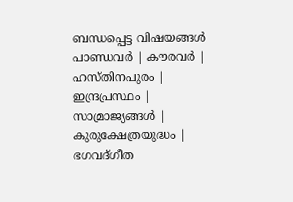ബന്ധപ്പെട്ട വിഷയങ്ങള്‍
പാണ്ഡവര്‍ | കൗരവര്‍ | ഹസ്തിനപുരം | ഇന്ദ്രപ്രസ്ഥം | സാമ്രാജ്യങ്ങള്‍ | കുരുക്ഷേത്രയുദ്ധം | ഭഗവദ്ഗീത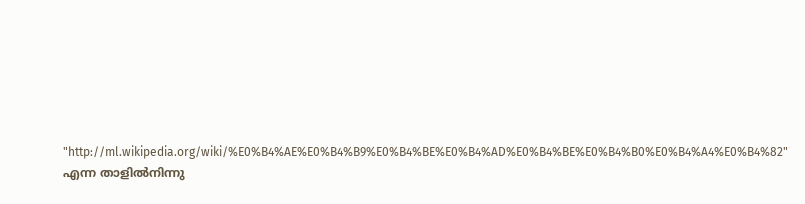"http://ml.wikipedia.org/wiki/%E0%B4%AE%E0%B4%B9%E0%B4%BE%E0%B4%AD%E0%B4%BE%E0%B4%B0%E0%B4%A4%E0%B4%82" എന്ന താളില്‍നിന്നു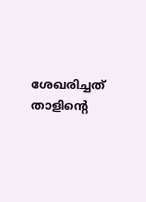ശേഖരിച്ചത്
താളിന്റെ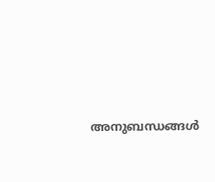അനുബന്ധങ്ങള്‍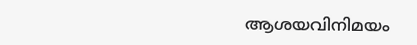ആശയവിനിമയം